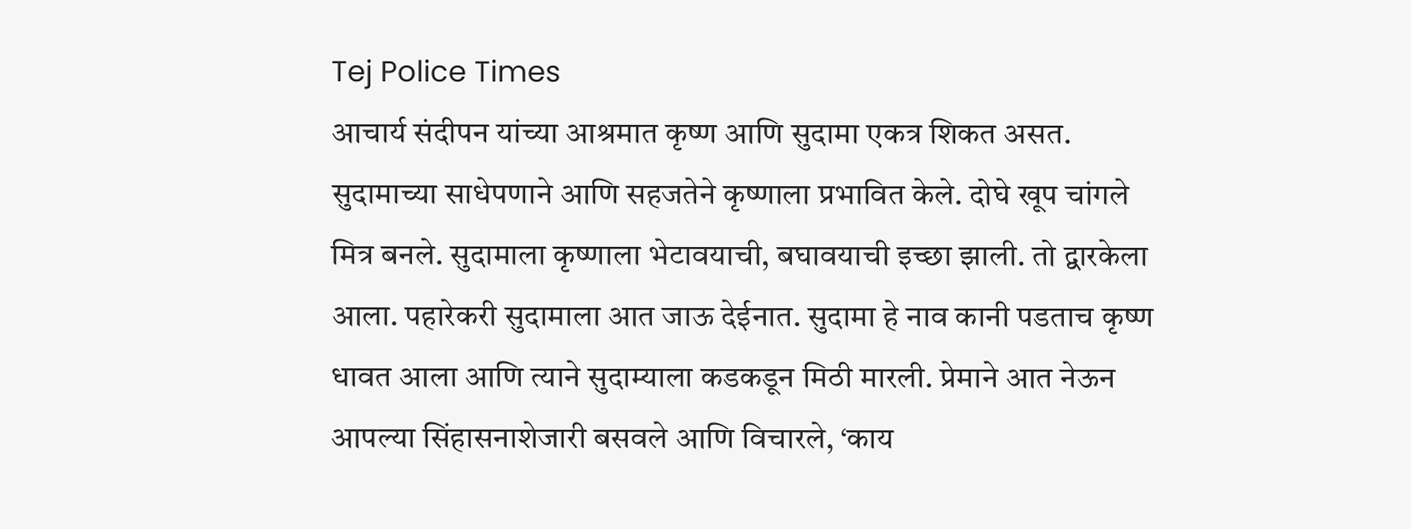Tej Police Times
आचार्य संदीपन यांच्या आश्रमात कृष्ण आणि सुदामा एकत्र शिकत असत. सुदामाच्या साधेपणाने आणि सहजतेने कृष्णाला प्रभावित केले. दोघे खूप चांगले मित्र बनले. सुदामाला कृष्णाला भेटावयाची, बघावयाची इच्छा झाली. तो द्वारकेला आला. पहारेकरी सुदामाला आत जाऊ देईनात. सुदामा हे नाव कानी पडताच कृष्ण धावत आला आणि त्याने सुदाम्याला कडकडून मिठी मारली. प्रेमाने आत नेऊन आपल्या सिंहासनाशेजारी बसवले आणि विचारले, ‘काय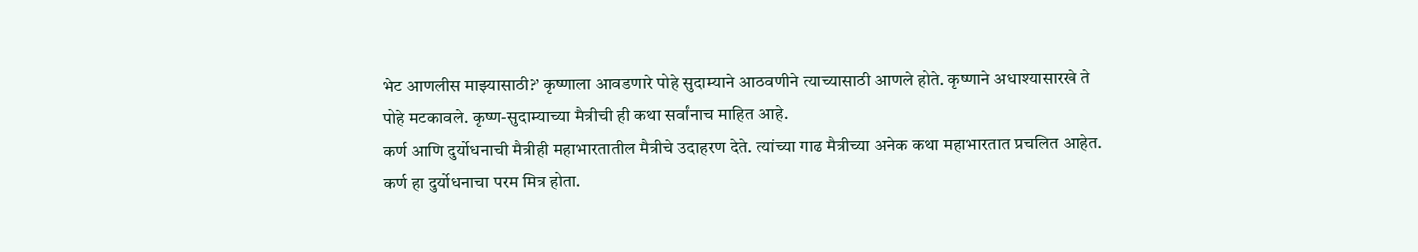भेट आणलीस माझ्यासाठी?’ कृष्णाला आवडणारे पोहे सुदाम्याने आठवणीने त्याच्यासाठी आणले होते. कृष्णाने अधाश्यासारखे ते पोहे मटकावले. कृष्ण-सुदाम्याच्या मैत्रीची ही कथा सर्वांनाच माहित आहे.
कर्ण आणि दुर्योधनाची मैत्रीही महाभारतातील मैत्रीचे उदाहरण देते. त्यांच्या गाढ मैत्रीच्या अनेक कथा महाभारतात प्रचलित आहेत. कर्ण हा दुर्योधनाचा परम मित्र होता.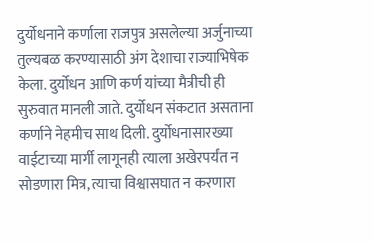दुर्योधनाने कर्णाला राजपुत्र असलेल्या अर्जुनाच्या तुल्यबळ करण्यासाठी अंग देशाचा राज्याभिषेक केला. दुर्योधन आणि कर्ण यांच्या मैत्रीची ही सुरुवात मानली जाते. दुर्योधन संकटात असताना कर्णाने नेहमीच साथ दिली. दुर्योधनासारख्या वाईटाच्या मार्गी लागूनही त्याला अखेरपर्यंत न सोडणारा मित्र, त्याचा विश्वासघात न करणारा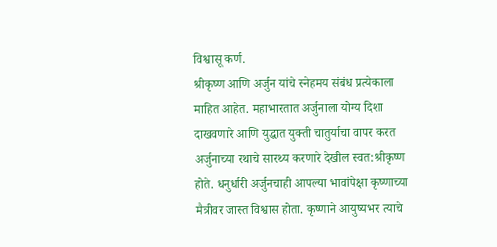विश्वासू कर्ण.
श्रीकृष्ण आणि अर्जुन यांचे स्नेहमय संबंध प्रत्येकाला माहित आहेत. महाभारतात अर्जुनाला योग्य दिशा दाखवणारे आणि युद्धात युक्ती चातुर्याचा वापर करत अर्जुनाच्या रथाचे सारथ्य करणारे देखील स्वत:श्रीकृष्ण होते. धनुर्धारी अर्जुनचाही आपल्या भावांपेक्षा कृष्णाच्या मैत्रीवर जास्त विश्वास होता. कृष्णाने आयुष्यभर त्याचे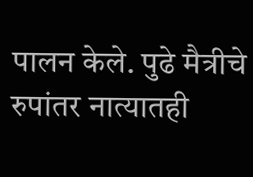पालन केले. पुढे मैत्रीचे रुपांतर नात्यातही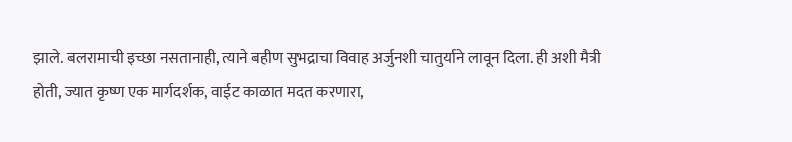झाले. बलरामाची इच्छा नसतानाही, त्याने बहीण सुभद्राचा विवाह अर्जुनशी चातुर्याने लावून दिला. ही अशी मैत्री होती, ज्यात कृष्ण एक मार्गदर्शक, वाईट काळात मदत करणारा,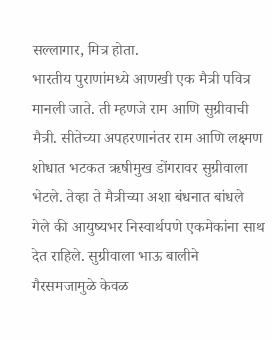सल्लागार, मित्र होता.
भारतीय पुराणांमध्ये आणखी एक मैत्री पवित्र मानली जाते. ती म्हणजे राम आणि सुग्रीवाची मैत्री. सीतेच्या अपहरणानंतर राम आणि लक्ष्मण शोधात भटकत ऋषीमुख डोंगरावर सुग्रीवाला भेटले. तेव्हा ते मैत्रीच्या अशा बंधनात बांधले गेले की आयुष्यभर निस्वार्थपणे एकमेकांना साथ देत राहिले. सुग्रीवाला भाऊ बालीने गैरसमजामुळे केवळ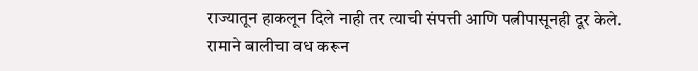राज्यातून हाकलून दिले नाही तर त्याची संपत्ती आणि पत्नीपासूनही दूर केले. रामाने बालीचा वध करून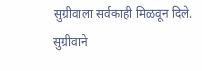सुग्रीवाला सर्वकाही मिळवून दिले. सुग्रीवाने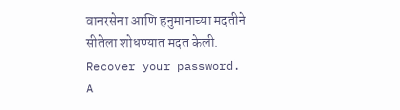वानरसेना आणि हनुमानाच्या मदतीने सीतेला शोधण्यात मदत केली.
Recover your password.
A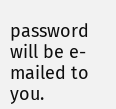password will be e-mailed to you.